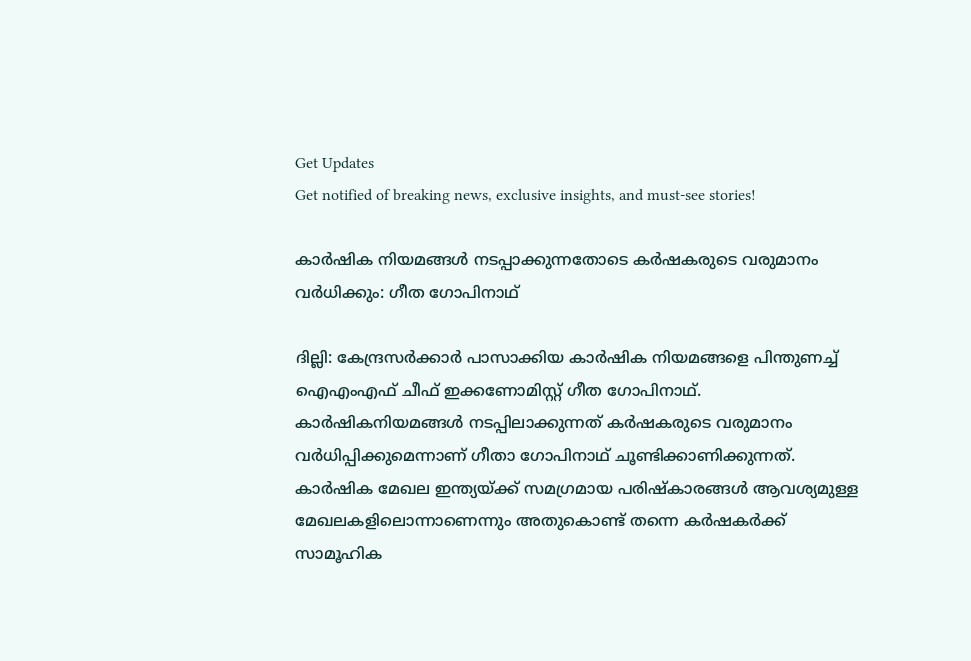Get Updates
Get notified of breaking news, exclusive insights, and must-see stories!

കാര്‍ഷിക നിയമങ്ങള്‍ നടപ്പാക്കുന്നതോടെ കര്‍ഷകരുടെ വരുമാനം വർധിക്കും: ഗീത ഗോപിനാഥ്

ദില്ലി: കേന്ദ്രസര്‍ക്കാര്‍ പാസാക്കിയ കാര്‍ഷിക നിയമങ്ങളെ പിന്തുണച്ച് ഐഎംഎഫ് ചീഫ് ഇക്കണോമിസ്റ്റ് ഗീത ഗോപിനാഥ്. കാര്‍ഷികനിയമങ്ങള്‍ നടപ്പിലാക്കുന്നത് കര്‍ഷകരുടെ വരുമാനം വര്‍ധിപ്പിക്കുമെന്നാണ് ഗീതാ ഗോപിനാഥ് ചൂണ്ടിക്കാണിക്കുന്നത്. കാർഷിക മേഖല ഇന്ത്യയ്ക്ക് സമഗ്രമായ പരിഷ്‌കാരങ്ങള്‍ ആവശ്യമുള്ള മേഖലകളിലൊന്നാണെന്നും അതുകൊണ്ട് തന്നെ കര്‍ഷകര്‍ക്ക് സാമൂഹിക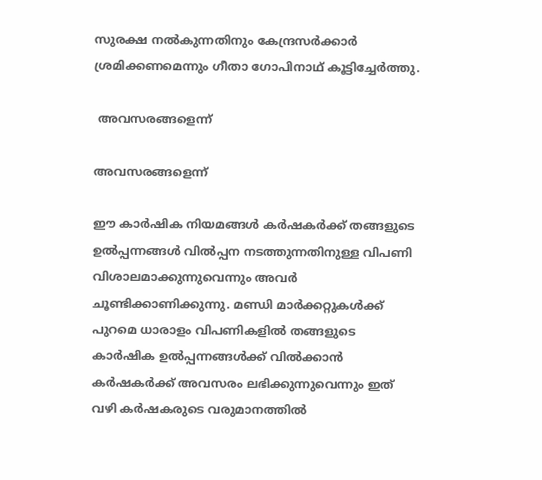സുരക്ഷ നല്‍കുന്നതിനും കേന്ദ്രസർക്കാർ ശ്രമിക്കണമെന്നും ഗീതാ ഗോപിനാഥ് കൂട്ടിച്ചേര്‍ത്തു.

 അവസരങ്ങളെന്ന്

അവസരങ്ങളെന്ന്

ഈ കാർഷിക നിയമങ്ങള്‍ കര്‍ഷകര്‍ക്ക് തങ്ങളുടെ ഉല്‍പ്പന്നങ്ങള്‍ വില്‍പ്പന നടത്തുന്നതിനുള്ള വിപണി വിശാലമാക്കുന്നുവെന്നും അവർ ചൂണ്ടിക്കാണിക്കുന്നു. മണ്ഡി മാര്‍ക്കറ്റുകള്‍ക്ക് പുറമെ ധാരാളം വിപണികളില്‍ തങ്ങളുടെ കാർഷിക ഉൽപ്പന്നങ്ങൾക്ക് വിൽക്കാൻ കര്‍ഷകര്‍ക്ക് അവസരം ലഭിക്കുന്നുവെന്നും ഇത് വഴി കര്‍ഷകരുടെ വരുമാനത്തിൽ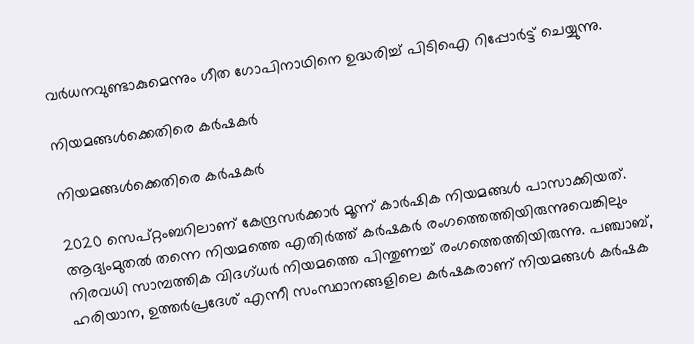വര്‍ധനവുണ്ടാകുമെന്നും ഗീത ഗോപിനാഥിനെ ഉദ്ധരിച്ച് പിടിഐ റിപ്പോർട്ട് ചെയ്യുന്നു.

നിയമങ്ങൾക്കെതിരെ കർഷകർ

നിയമങ്ങൾക്കെതിരെ കർഷകർ

2020 സെപ്റ്റംബറിലാണ് കേന്ദ്രസര്‍ക്കാര്‍ മൂന്ന് കാര്‍ഷിക നിയമങ്ങള്‍ പാസാക്കിയത്. ആദ്യംമുതൽ തന്നെ നിയമത്തെ എതിർത്ത് കർഷകർ രംഗത്തെത്തിയിരുന്നുവെങ്കിലും നിരവധി സാമ്പത്തിക വിദഗ്ധര്‍ നിയമത്തെ പിന്തുണച്ച് രംഗത്തെത്തിയിരുന്നു. പഞ്ചാബ്, ഹരിയാന, ഉത്തര്‍പ്രദേശ് എന്നീ സംസ്ഥാനങ്ങളിലെ കര്‍ഷകരാണ് നിയമങ്ങൾ കർഷക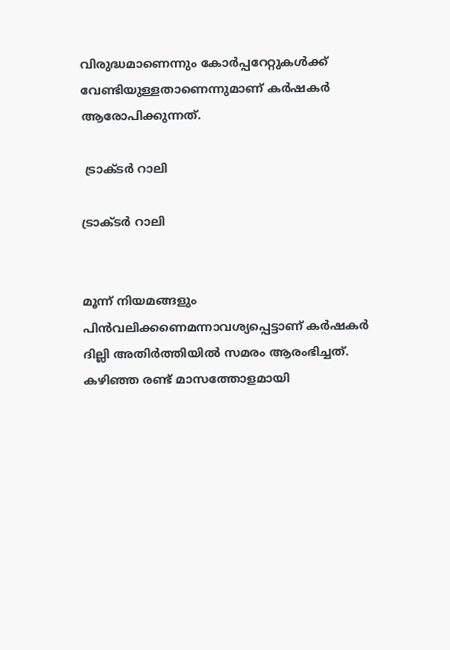വിരുദ്ധമാണെന്നും കോർപ്പറേറ്റുകൾക്ക് വേണ്ടിയുള്ളതാണെന്നുമാണ് കർഷകർ ആരോപിക്കുന്നത്.

 ട്രാക്ടർ റാലി

ട്രാക്ടർ റാലി


മൂന്ന് നിയമങ്ങളും പിൻവലിക്കണെമന്നാവശ്യപ്പെട്ടാണ് കർഷകർ ദില്ലി അതിർത്തിയിൽ സമരം ആരംഭിച്ചത്. കഴിഞ്ഞ രണ്ട് മാസത്തോളമായി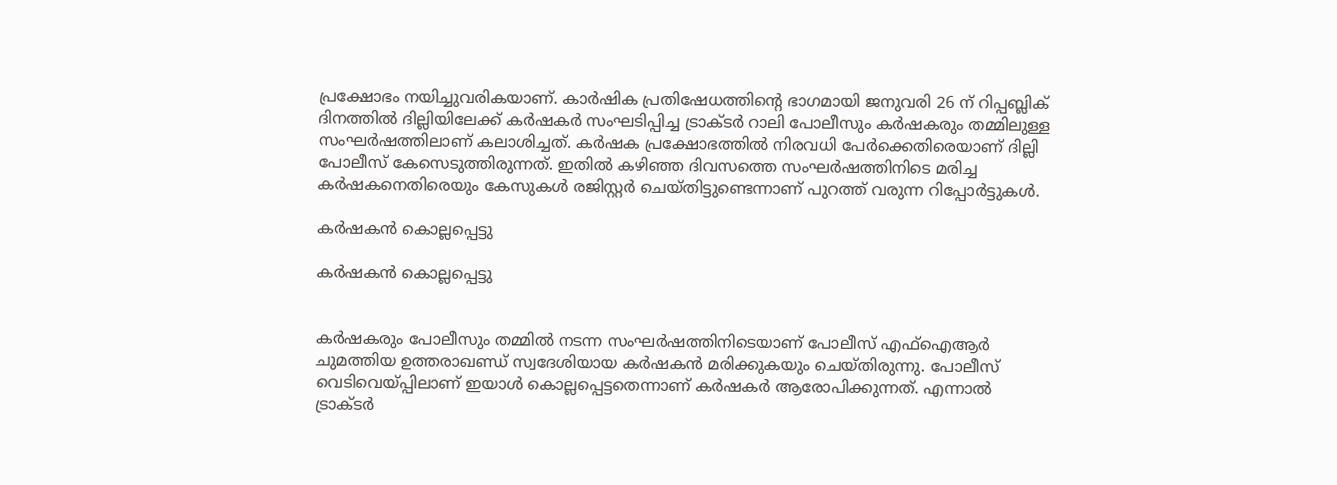പ്രക്ഷോഭം നയിച്ചുവരികയാണ്. കാർഷിക പ്രതിഷേധത്തിന്റെ ഭാഗമായി ജനുവരി 26 ന് റിപ്പബ്ലിക് ദിനത്തില്‍ ദില്ലിയിലേക്ക് കര്‍ഷകര്‍ സംഘടിപ്പിച്ച ട്രാക്ടര്‍ റാലി പോലീസും കർഷകരും തമ്മിലുള്ള സംഘർഷത്തിലാണ് കലാശിച്ചത്. കര്‍ഷക പ്രക്ഷോഭത്തില്‍ നിരവധി പേര്‍ക്കെതിരെയാണ് ദില്ലി പോലീസ് കേസെടുത്തിരുന്നത്. ഇതില്‍ കഴിഞ്ഞ ദിവസത്തെ സംഘര്‍ഷത്തിനിടെ മരിച്ച കര്‍ഷകനെതിരെയും കേസുകള്‍ രജിസ്റ്റര്‍ ചെയ്തിട്ടുണ്ടെന്നാണ് പുറത്ത് വരുന്ന റിപ്പോര്‍ട്ടുകള്‍.

കർഷകൻ കൊല്ലപ്പെട്ടു

കർഷകൻ കൊല്ലപ്പെട്ടു


കര്‍ഷകരും പോലീസും തമ്മില്‍ നടന്ന സംഘര്‍ഷത്തിനിടെയാണ് പോലീസ് എഫ്ഐആര്‍ ചുമത്തിയ ഉത്തരാഖണ്ഡ് സ്വദേശിയായ കര്‍ഷകന്‍ മരിക്കുകയും ചെയ്തിരുന്നു. പോലീസ് വെടിവെയ്പ്പിലാണ് ഇയാള്‍ കൊല്ലപ്പെട്ടതെന്നാണ് കര്‍ഷകര്‍ ആരോപിക്കുന്നത്. എന്നാല്‍ ട്രാക്ടര്‍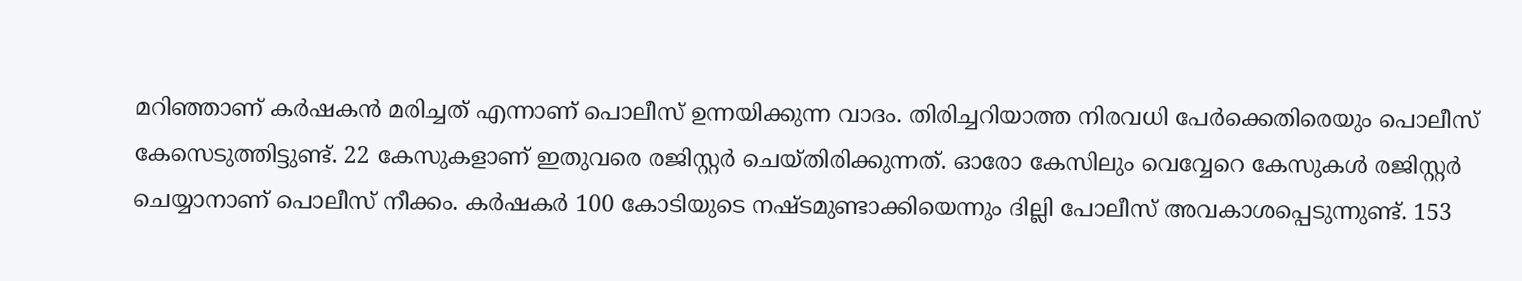മറിഞ്ഞാണ് കര്‍ഷകന്‍ മരിച്ചത് എന്നാണ് പൊലീസ് ഉന്നയിക്കുന്ന വാദം. തിരിച്ചറിയാത്ത നിരവധി പേര്‍ക്കെതിരെയും പൊലീസ് കേസെടുത്തിട്ടുണ്ട്. 22 കേസുകളാണ് ഇതുവരെ രജിസ്റ്റര്‍ ചെയ്തിരിക്കുന്നത്. ഓരോ കേസിലും വെവ്വേറെ കേസുകള്‍ രജിസ്റ്റര്‍ ചെയ്യാനാണ് പൊലീസ് നീക്കം. കര്‍ഷകര്‍ 100 കോടിയുടെ നഷ്ടമുണ്ടാക്കിയെന്നും ദില്ലി പോലീസ് അവകാശപ്പെടുന്നുണ്ട്. 153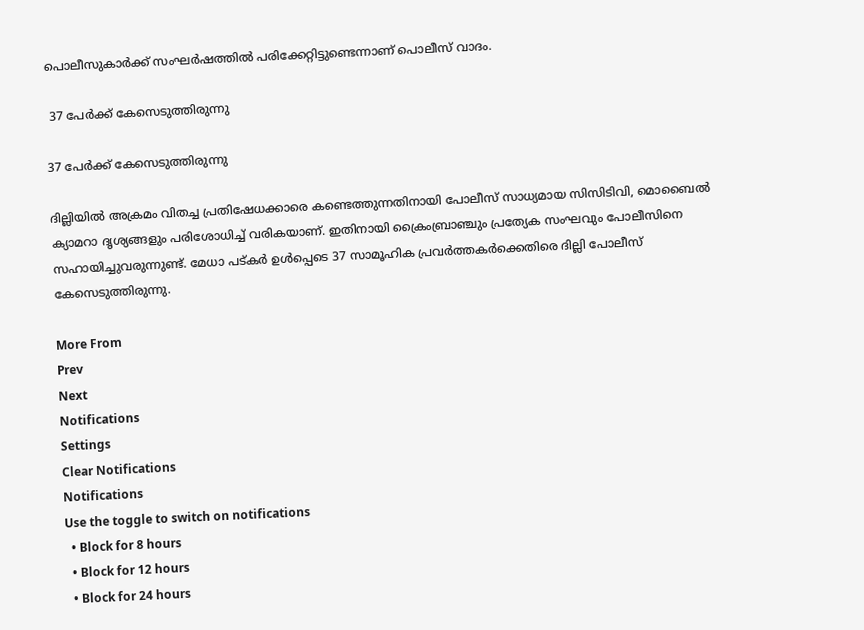പൊലീസുകാര്‍ക്ക് സംഘര്‍ഷത്തില്‍ പരിക്കേറ്റിട്ടുണ്ടെന്നാണ് പൊലീസ് വാദം.

 37 പേർക്ക് കേസെടുത്തിരുന്നു

37 പേർക്ക് കേസെടുത്തിരുന്നു

ദില്ലിയിൽ അക്രമം വിതച്ച പ്രതിഷേധക്കാരെ കണ്ടെത്തുന്നതിനായി പോലീസ് സാധ്യമായ സിസിടിവി, മൊബൈല്‍ ക്യാമറാ ദൃശ്യങ്ങളും പരിശോധിച്ച് വരികയാണ്. ഇതിനായി ക്രൈംബ്രാഞ്ചും പ്രത്യേക സംഘവും പോലീസിനെ സഹായിച്ചുവരുന്നുണ്ട്. മേധാ പട്കർ ഉൾപ്പെടെ 37 സാമൂഹിക പ്രവർത്തകർക്കെതിരെ ദില്ലി പോലീസ് കേസെടുത്തിരുന്നു.

More From
Prev
Next
Notifications
Settings
Clear Notifications
Notifications
Use the toggle to switch on notifications
  • Block for 8 hours
  • Block for 12 hours
  • Block for 24 hours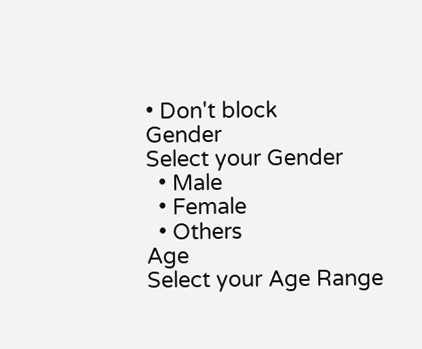• Don't block
Gender
Select your Gender
  • Male
  • Female
  • Others
Age
Select your Age Range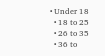• Under 18
  • 18 to 25
  • 26 to 35
  • 36 to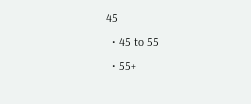45
  • 45 to 55
  • 55+